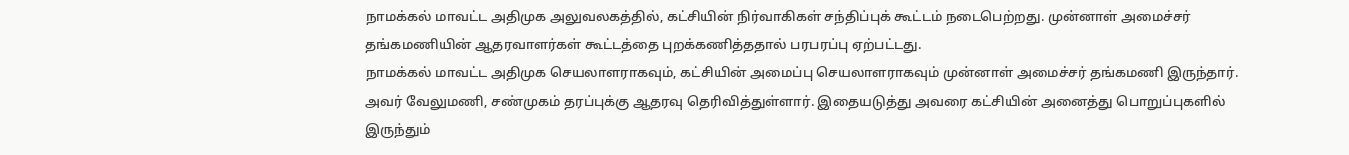நாமக்கல் மாவட்ட அதிமுக அலுவலகத்தில், கட்சியின் நிர்வாகிகள் சந்திப்புக் கூட்டம் நடைபெற்றது. முன்னாள் அமைச்சர் தங்கமணியின் ஆதரவாளர்கள் கூட்டத்தை புறக்கணித்ததால் பரபரப்பு ஏற்பட்டது.
நாமக்கல் மாவட்ட அதிமுக செயலாளராகவும், கட்சியின் அமைப்பு செயலாளராகவும் முன்னாள் அமைச்சர் தங்கமணி இருந்தார். அவர் வேலுமணி, சண்முகம் தரப்புக்கு ஆதரவு தெரிவித்துள்ளார். இதையடுத்து அவரை கட்சியின் அனைத்து பொறுப்புகளில் இருந்தும்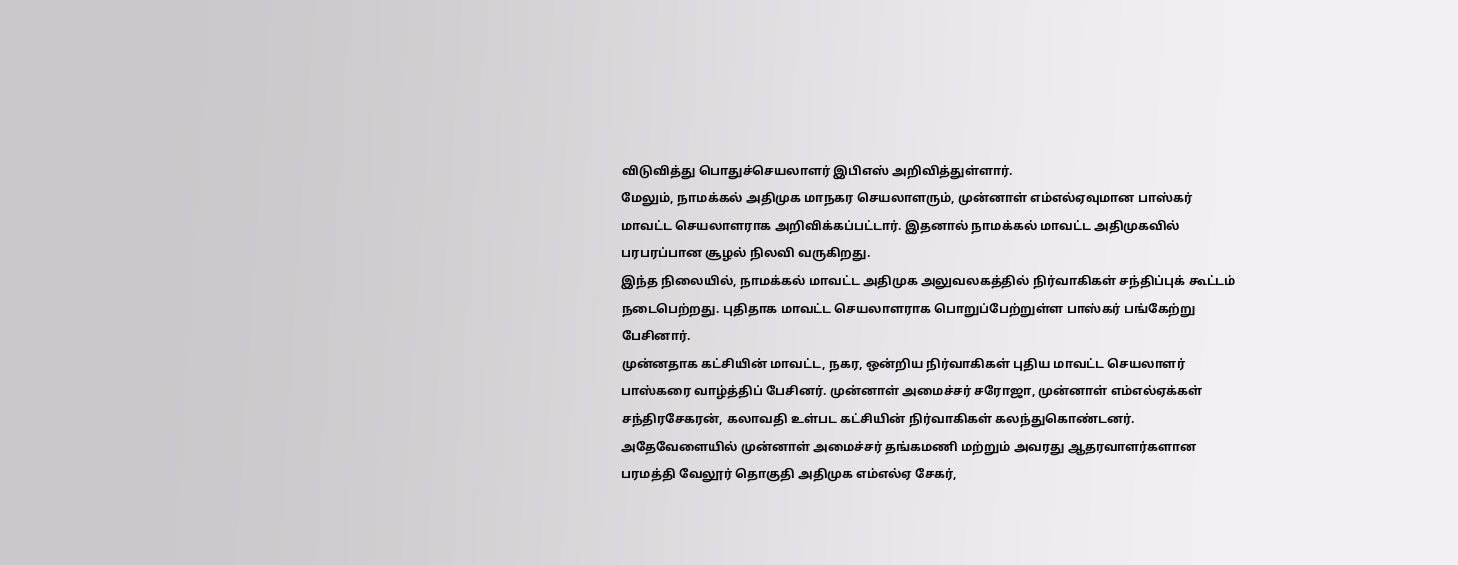விடுவித்து பொதுச்செயலாளர் இபிஎஸ் அறிவித்துள்ளார்.
மேலும், நாமக்கல் அதிமுக மாநகர செயலாளரும், முன்னாள் எம்எல்ஏவுமான பாஸ்கர் மாவட்ட செயலாளராக அறிவிக்கப்பட்டார். இதனால் நாமக்கல் மாவட்ட அதிமுகவில் பரபரப்பான சூழல் நிலவி வருகிறது.
இந்த நிலையில், நாமக்கல் மாவட்ட அதிமுக அலுவலகத்தில் நிர்வாகிகள் சந்திப்புக் கூட்டம் நடைபெற்றது. புதிதாக மாவட்ட செயலாளராக பொறுப்பேற்றுள்ள பாஸ்கர் பங்கேற்று பேசினார்.
முன்னதாக கட்சியின் மாவட்ட, நகர, ஒன்றிய நிர்வாகிகள் புதிய மாவட்ட செயலாளர் பாஸ்கரை வாழ்த்திப் பேசினர். முன்னாள் அமைச்சர் சரோஜா, முன்னாள் எம்எல்ஏக்கள் சந்திரசேகரன், கலாவதி உள்பட கட்சியின் நிர்வாகிகள் கலந்துகொண்டனர்.
அதேவேளையில் முன்னாள் அமைச்சர் தங்கமணி மற்றும் அவரது ஆதரவாளர்களான பரமத்தி வேலூர் தொகுதி அதிமுக எம்எல்ஏ சேகர்,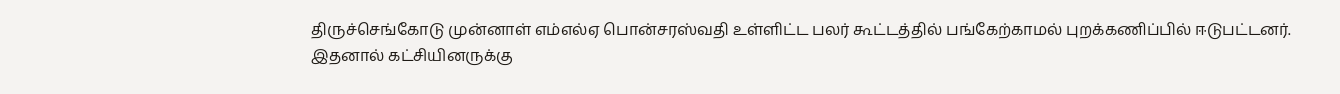திருச்செங்கோடு முன்னாள் எம்எல்ஏ பொன்சரஸ்வதி உள்ளிட்ட பலர் கூட்டத்தில் பங்கேற்காமல் புறக்கணிப்பில் ஈடுபட்டனர்.
இதனால் கட்சியினருக்கு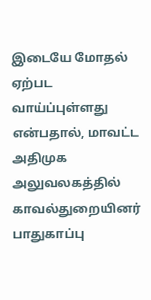இடையே மோதல் ஏற்பட வாய்ப்புள்ளது என்பதால், மாவட்ட அதிமுக அலுவலகத்தில் காவல்துறையினர் பாதுகாப்பு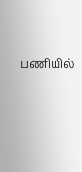பணியில்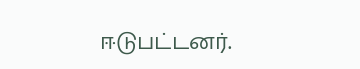ஈடுபட்டனர்.